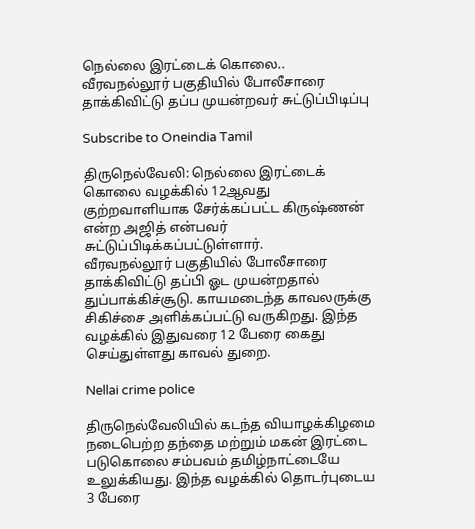நெல்லை இரட்டைக் கொலை.. வீரவநல்லூர் பகுதியில் போலீசாரை தாக்கிவிட்டு தப்ப முயன்றவர் சுட்டுப்பிடிப்பு

Subscribe to Oneindia Tamil

திருநெல்வேலி: நெல்லை இரட்டைக் கொலை வழக்கில் 12ஆவது குற்றவாளியாக சேர்க்கப்பட்ட கிருஷ்ணன் என்ற அஜித் என்பவர் சுட்டுப்பிடிக்கப்பட்டுள்ளார்.
வீரவநல்லூர் பகுதியில் போலீசாரை தாக்கிவிட்டு தப்பி ஓட முயன்றதால் துப்பாக்கிச்சூடு. காயமடைந்த காவலருக்கு சிகிச்சை அளிக்கப்பட்டு வருகிறது. இந்த வழக்கில் இதுவரை 12 பேரை கைது செய்துள்ளது காவல் துறை.

Nellai crime police

திருநெல்வேலியில் கடந்த வியாழக்கிழமை நடைபெற்ற தந்தை மற்றும் மகன் இரட்டை படுகொலை சம்பவம் தமிழ்நாட்டையே உலுக்கியது. இந்த வழக்கில் தொடர்புடைய 3 பேரை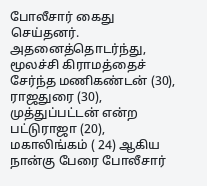போலீசார் கைது செய்தனர். அதனைத்தொடர்ந்து, மூலச்சி கிராமத்தைச் சேர்ந்த மணிகண்டன் (30), ராஜதுரை (30), முத்துப்பட்டன் என்ற பட்டுராஜா (20), மகாலிங்கம் ( 24) ஆகிய நான்கு பேரை போலீசார்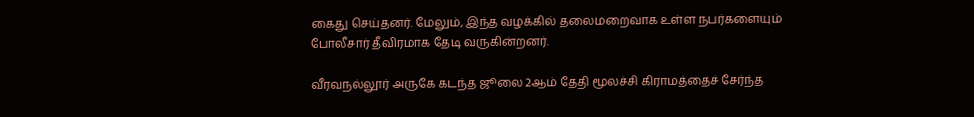கைது செய்தனர். மேலும், இந்த வழக்கில் தலைமறைவாக உள்ள நபர்களையும் போலீசார் தீவிரமாக தேடி வருகின்றனர்.

வீரவநல்லூர் அருகே கடந்த ஜூலை 2ஆம் தேதி மூலச்சி கிராமத்தைச் சேர்ந்த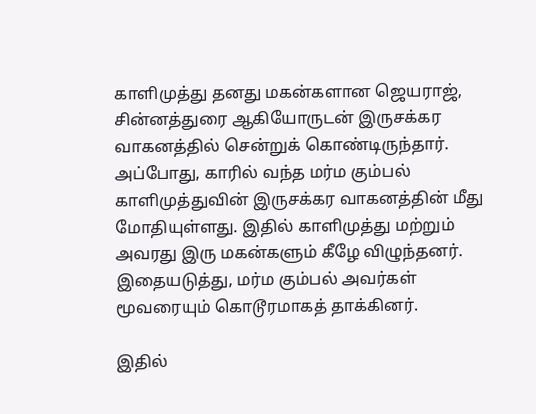காளிமுத்து தனது மகன்களான ஜெயராஜ், சின்னத்துரை ஆகியோருடன் இருசக்கர வாகனத்தில் சென்றுக் கொண்டிருந்தார். அப்போது, காரில் வந்த மர்ம கும்பல் காளிமுத்துவின் இருசக்கர வாகனத்தின் மீது மோதியுள்ளது. இதில் காளிமுத்து மற்றும் அவரது இரு மகன்களும் கீழே விழுந்தனர். இதையடுத்து, மர்ம கும்பல் அவர்கள் மூவரையும் கொடூரமாகத் தாக்கினர்.

இதில்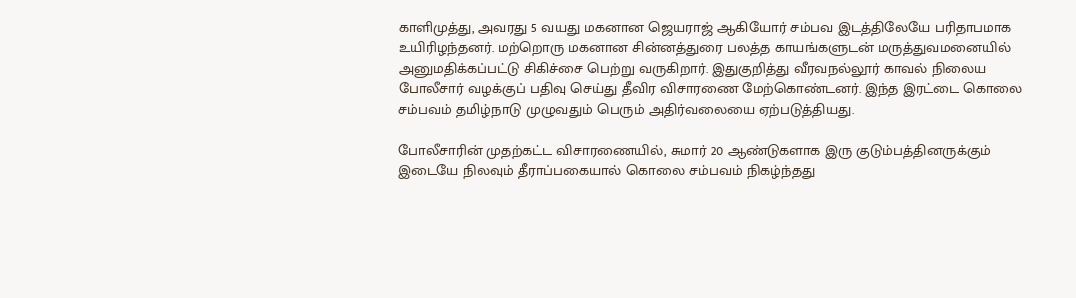காளிமுத்து, அவரது 5 வயது மகனான ஜெயராஜ் ஆகியோர் சம்பவ இடத்திலேயே பரிதாபமாக உயிரிழந்தனர். மற்றொரு மகனான சின்னத்துரை பலத்த காயங்களுடன் மருத்துவமனையில் அனுமதிக்கப்பட்டு சிகிச்சை பெற்று வருகிறார். இதுகுறித்து வீரவநல்லூர் காவல் நிலைய போலீசார் வழக்குப் பதிவு செய்து தீவிர விசாரணை மேற்கொண்டனர். இந்த இரட்டை கொலை சம்பவம் தமிழ்நாடு முழுவதும் பெரும் அதிர்வலையை ஏற்படுத்தியது.

போலீசாரின் முதற்கட்ட விசாரணையில், சுமார் 20 ஆண்டுகளாக இரு குடும்பத்தினருக்கும் இடையே நிலவும் தீராப்பகையால் கொலை சம்பவம் நிகழ்ந்தது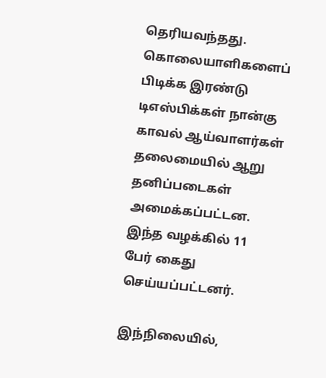தெரியவந்தது. கொலையாளிகளைப் பிடிக்க இரண்டு டிஎஸ்பிக்கள் நான்கு காவல் ஆய்வாளர்கள் தலைமையில் ஆறு தனிப்படைகள் அமைக்கப்பட்டன. இந்த வழக்கில் 11 பேர் கைது செய்யப்பட்டனர்.

இந்நிலையில்,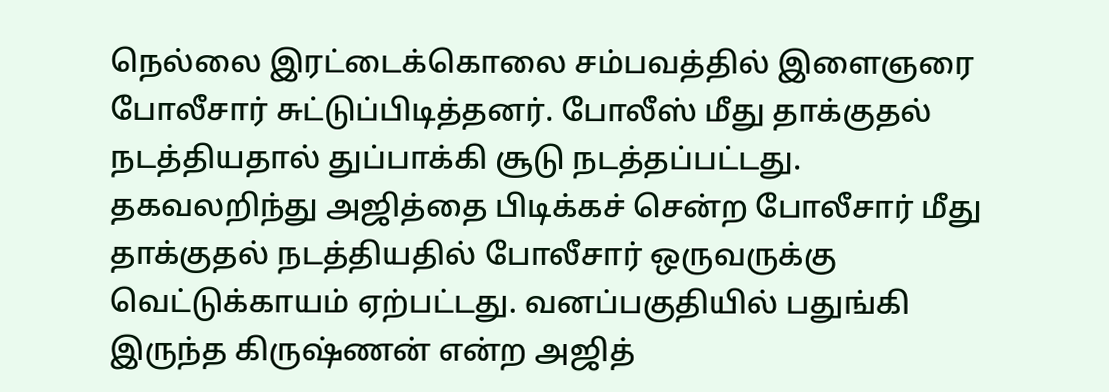நெல்லை இரட்டைக்கொலை சம்பவத்தில் இளைஞரை போலீசார் சுட்டுப்பிடித்தனர். போலீஸ் மீது தாக்குதல் நடத்தியதால் துப்பாக்கி சூடு நடத்தப்பட்டது. தகவலறிந்து அஜித்தை பிடிக்கச் சென்ற போலீசார் மீது தாக்குதல் நடத்தியதில் போலீசார் ஒருவருக்கு வெட்டுக்காயம் ஏற்பட்டது. வனப்பகுதியில் பதுங்கி இருந்த கிருஷ்ணன் என்ற அஜித்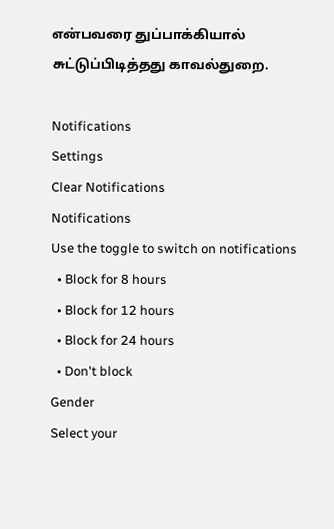என்பவரை துப்பாக்கியால் சுட்டுப்பிடித்தது காவல்துறை.

Notifications
Settings
Clear Notifications
Notifications
Use the toggle to switch on notifications
  • Block for 8 hours
  • Block for 12 hours
  • Block for 24 hours
  • Don't block
Gender
Select your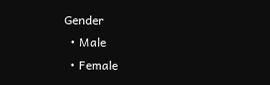Gender
  • Male
  • Female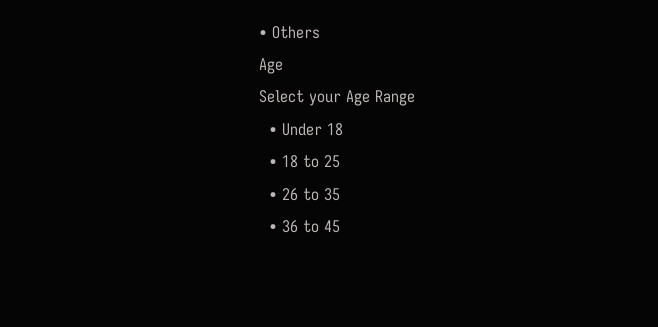• Others
Age
Select your Age Range
  • Under 18
  • 18 to 25
  • 26 to 35
  • 36 to 45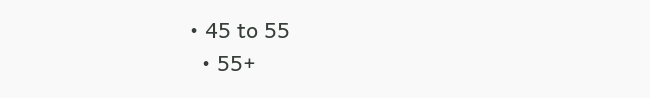• 45 to 55
  • 55+